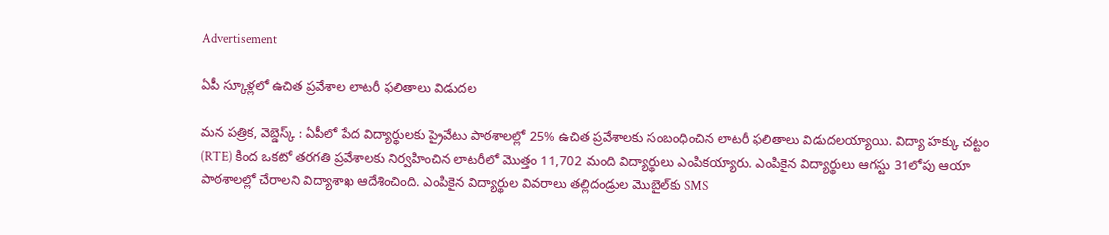Advertisement

ఏపీ స్కూళ్లలో ఉచిత ప్రవేశాల లాటరీ ఫలితాలు విడుదల

మన పత్రిక, వెబ్డెస్క్ : ఏపీలో పేద విద్యార్థులకు ప్రైవేటు పాఠశాలల్లో 25% ఉచిత ప్రవేశాలకు సంబంధించిన లాటరీ ఫలితాలు విడుదలయ్యాయి. విద్యా హక్కు చట్టం (RTE) కింద ఒకటో తరగతి ప్రవేశాలకు నిర్వహించిన లాటరీలో మొత్తం 11,702 మంది విద్యార్థులు ఎంపికయ్యారు. ఎంపికైన విద్యార్థులు ఆగస్టు 31లోపు ఆయా పాఠశాలల్లో చేరాలని విద్యాశాఖ ఆదేశించింది. ఎంపికైన విద్యార్థుల వివరాలు తల్లిదండ్రుల మొబైల్‌కు SMS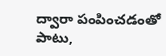ద్వారా పంపించడంతో పాటు,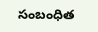సంబంధిత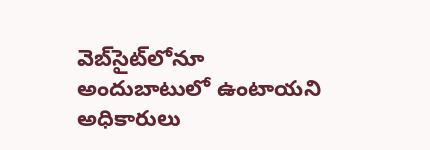వెబ్‌సైట్‌లోనూ అందుబాటులో ఉంటాయని అధికారులు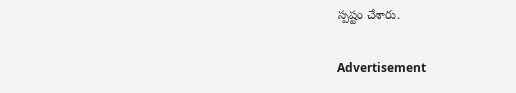స్పష్టం చేశారు.

Advertisement